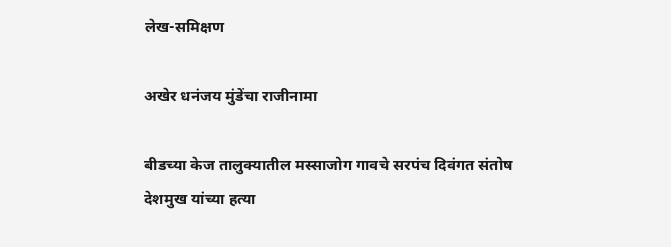लेख-समिक्षण

अखेर धनंजय मुंडेंचा राजीनामा

बीडच्या केज तालुक्यातील मस्साजोग गावचे सरपंच दिवंगत संतोष देशमुख यांच्या हत्या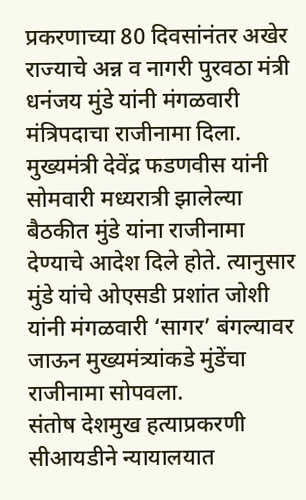प्रकरणाच्या 80 दिवसांनंतर अखेर राज्याचे अन्न व नागरी पुरवठा मंत्री धनंजय मुंडे यांनी मंगळवारी मंत्रिपदाचा राजीनामा दिला. मुख्यमंत्री देवेंद्र फडणवीस यांनी सोमवारी मध्यरात्री झालेल्या बैठकीत मुंडे यांना राजीनामा देण्याचे आदेश दिले होते. त्यानुसार मुंडे यांचे ओएसडी प्रशांत जोशी यांनी मंगळवारी ‘सागर’ बंगल्यावर जाऊन मुख्यमंत्र्यांकडे मुंडेंचा राजीनामा सोपवला.
संतोष देशमुख हत्याप्रकरणी सीआयडीने न्यायालयात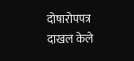दोषारोपपत्र दाखल केले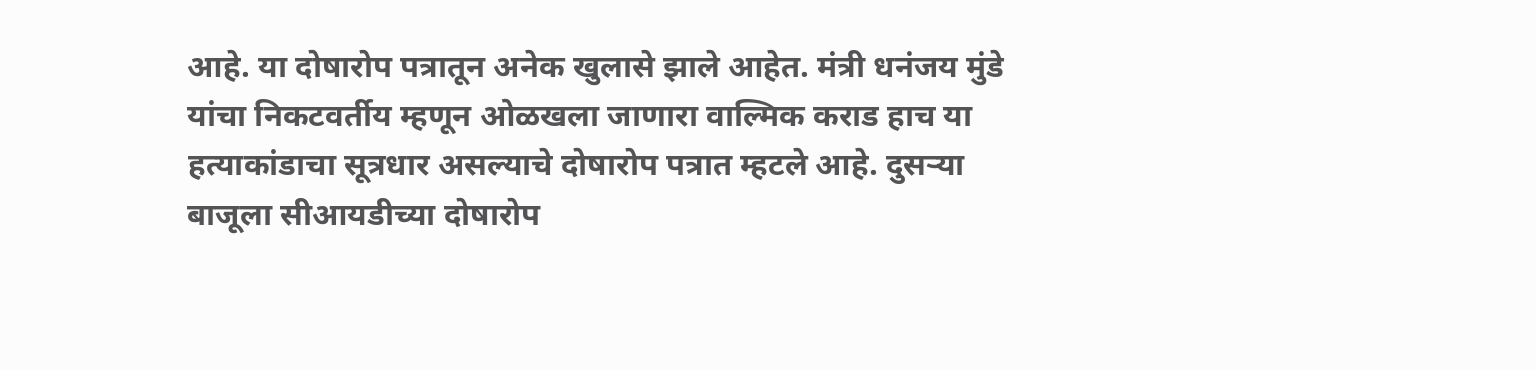आहे. या दोषारोप पत्रातून अनेक खुलासे झाले आहेत. मंत्री धनंजय मुंडे यांचा निकटवर्तीय म्हणून ओळखला जाणारा वाल्मिक कराड हाच या हत्याकांडाचा सूत्रधार असल्याचे दोषारोप पत्रात म्हटले आहे. दुसर्‍या बाजूला सीआयडीच्या दोषारोप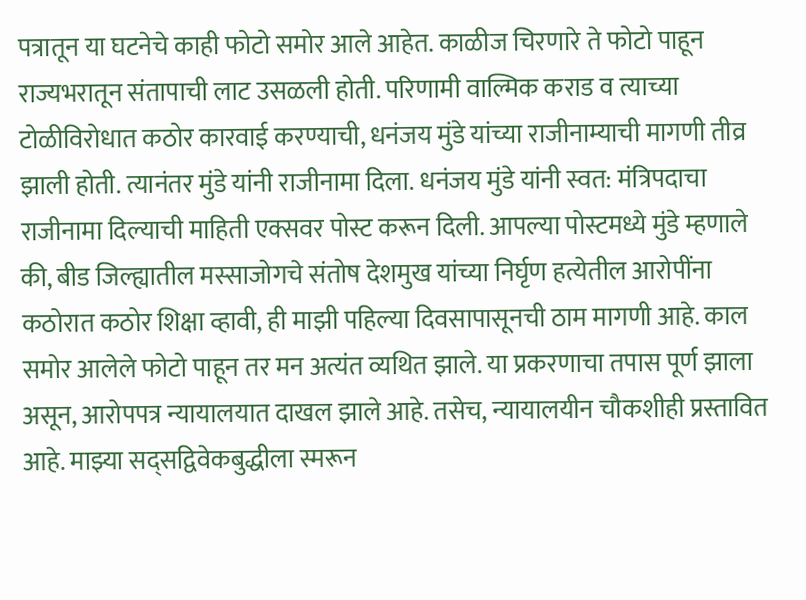पत्रातून या घटनेचे काही फोटो समोर आले आहेत. काळीज चिरणारे ते फोटो पाहून राज्यभरातून संतापाची लाट उसळली होती. परिणामी वाल्मिक कराड व त्याच्या टोळीविरोधात कठोर कारवाई करण्याची, धनंजय मुंडे यांच्या राजीनाम्याची मागणी तीव्र झाली होती. त्यानंतर मुंडे यांनी राजीनामा दिला. धनंजय मुंडे यांनी स्वत: मंत्रिपदाचा राजीनामा दिल्याची माहिती एक्सवर पोस्ट करून दिली. आपल्या पोस्टमध्ये मुंडे म्हणाले की, बीड जिल्ह्यातील मस्साजोगचे संतोष देशमुख यांच्या निर्घृण हत्येतील आरोपींना कठोरात कठोर शिक्षा व्हावी, ही माझी पहिल्या दिवसापासूनची ठाम मागणी आहे. काल समोर आलेले फोटो पाहून तर मन अत्यंत व्यथित झाले. या प्रकरणाचा तपास पूर्ण झाला असून, आरोपपत्र न्यायालयात दाखल झाले आहे. तसेच, न्यायालयीन चौकशीही प्रस्तावित आहे. माझ्या सद्सद्विवेकबुद्धीला स्मरून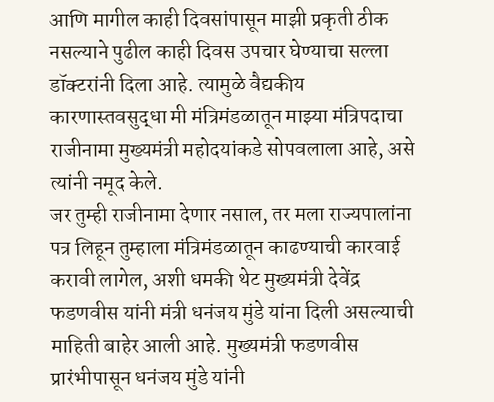आणि मागील काही दिवसांपासून माझी प्रकृती ठीक नसल्याने पुढील काही दिवस उपचार घेण्याचा सल्ला डॉक्टरांनी दिला आहे. त्यामुळे वैद्यकीय कारणास्तवसुद्धा मी मंत्रिमंडळातून माझ्या मंत्रिपदाचा राजीनामा मुख्यमंत्री महोदयांकडे सोपवलाला आहे, असे त्यांनी नमूद केले.
जर तुम्ही राजीनामा देणार नसाल, तर मला राज्यपालांना पत्र लिहून तुम्हाला मंत्रिमंडळातून काढण्याची कारवाई करावी लागेल, अशी धमकी थेट मुख्यमंत्री देवेंद्र फडणवीस यांनी मंत्री धनंजय मुंडे यांना दिली असल्याची माहिती बाहेर आली आहे. मुख्यमंत्री फडणवीस प्रारंभीपासून धनंजय मुंडे यांनी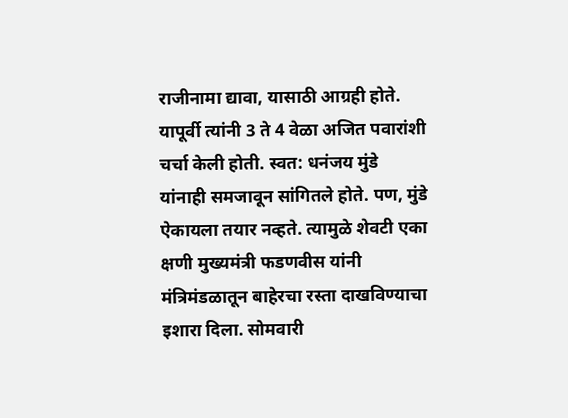राजीनामा द्यावा, यासाठी आग्रही होते. यापूर्वी त्यांनी 3 ते 4 वेळा अजित पवारांशी चर्चा केली होती. स्वत: धनंजय मुंडे यांनाही समजावून सांगितले होते. पण, मुंडे ऐकायला तयार नव्हते. त्यामुळे शेवटी एका क्षणी मुख्यमंत्री फडणवीस यांनी मंत्रिमंडळातून बाहेरचा रस्ता दाखविण्याचा इशारा दिला. सोमवारी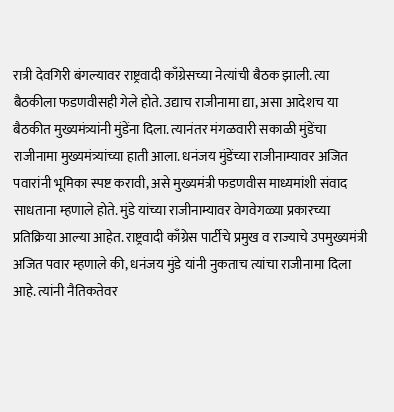रात्री देवगिरी बंगल्यावर राष्ट्रवादी काँग्रेसच्या नेत्यांची बैठक झाली. त्या बैठकीला फडणवीसही गेले होते. उद्याच राजीनामा द्या, असा आदेशच या बैठकीत मुख्यमंत्र्यांनी मुंडेंना दिला. त्यानंतर मंगळवारी सकाळी मुंडेंचा राजीनामा मुख्यमंत्र्यांच्या हाती आला. धनंजय मुंडेंच्या राजीनाम्यावर अजित पवारांनी भूमिका स्पष्ट करावी, असे मुख्यमंत्री फडणवीस माध्यमांशी संवाद साधताना म्हणाले होते. मुंडे यांच्या राजीनाम्यावर वेगवेगळ्या प्रकारच्या प्रतिक्रिया आल्या आहेत. राष्ट्रवादी काँग्रेस पार्टीचे प्रमुख व राज्याचे उपमुख्यमंत्री अजित पवार म्हणाले की, धनंजय मुंडे यांनी नुकताच त्यांचा राजीनामा दिला आहे. त्यांनी नैतिकतेवर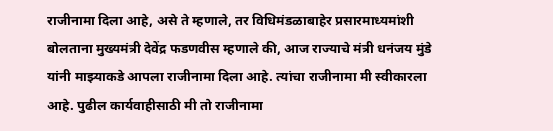राजीनामा दिला आहे, असे ते म्हणाले, तर विधिमंडळाबाहेर प्रसारमाध्यमांशी बोलताना मुख्यमंत्री देवेंद्र फडणवीस म्हणाले की, आज राज्याचे मंत्री धनंजय मुंडे यांनी माझ्याकडे आपला राजीनामा दिला आहे. त्यांचा राजीनामा मी स्वीकारला आहे. पुढील कार्यवाहीसाठी मी तो राजीनामा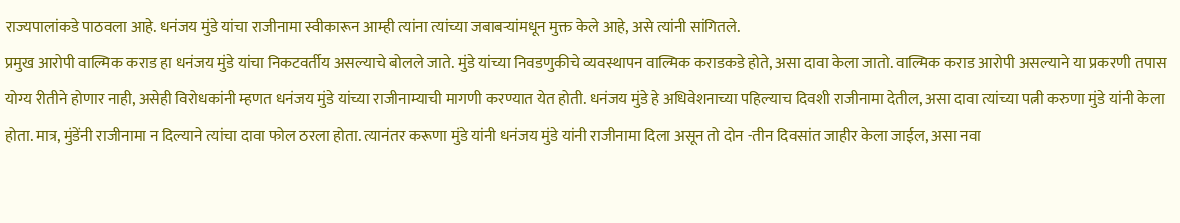राज्यपालांकडे पाठवला आहे. धनंजय मुंडे यांचा राजीनामा स्वीकारून आम्ही त्यांना त्यांच्या जबाबर्‍यांमधून मुक्त केले आहे, असे त्यांनी सांगितले.
प्रमुख आरोपी वाल्मिक कराड हा धनंजय मुंडे यांचा निकटवर्तीय असल्याचे बोलले जाते. मुंडे यांच्या निवडणुकीचे व्यवस्थापन वाल्मिक कराडकडे होते, असा दावा केला जातो. वाल्मिक कराड आरोपी असल्याने या प्रकरणी तपास योग्य रीतीने होणार नाही, असेही विरोधकांनी म्हणत धनंजय मुंडे यांच्या राजीनाम्याची मागणी करण्यात येत होती. धनंजय मुंडे हे अधिवेशनाच्या पहिल्याच दिवशी राजीनामा देतील, असा दावा त्यांच्या पत्नी करुणा मुंडे यांनी केला होता. मात्र, मुंडेंनी राजीनामा न दिल्याने त्यांचा दावा फोल ठरला होता. त्यानंतर करूणा मुंडे यांनी धनंजय मुंडे यांनी राजीनामा दिला असून तो दोन -तीन दिवसांत जाहीर केला जाईल, असा नवा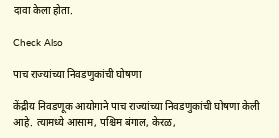दावा केला होता.

Check Also

पाच राज्यांच्या निवडणुकांची घोषणा

केंद्रीय निवडणूक आयोगाने पाच राज्यांच्या निवडणुकांची घोषणा केली आहे. त्यामध्ये आसाम, पश्चिम बंगाल, केरळ,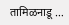तामिळनाडू …